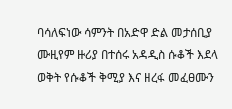ባሳለፍነው ሳምንት በአድዋ ድል መታሰቢያ ሙዚየም ዙሪያ በተሰሩ አዳዲስ ሱቆች እደላ ወቅት የሱቆች ቅሚያ እና ዘረፋ መፈፀሙን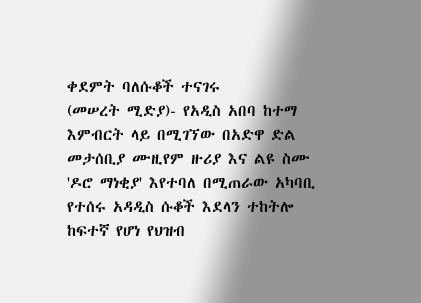ቀደምት ባለሱቆች ተናገሩ
(መሠረት ሚድያ)- የአዲስ አበባ ከተማ እምብርት ላይ በሚገኘው በአድዋ ድል መታሰቢያ ሙዚየም ዙሪያ እና ልዩ ስሙ 'ዶሮ ማነቂያ' እየተባለ በሚጠራው አካባቢ የተሰሩ አዳዲስ ሱቆች እደላን ተከትሎ ከፍተኛ የሆነ የህዝብ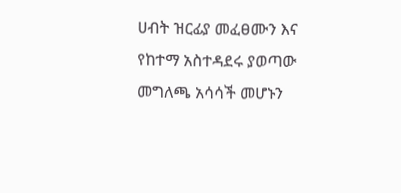ሀብት ዝርፊያ መፈፀሙን እና የከተማ አስተዳደሩ ያወጣው መግለጫ አሳሳች መሆኑን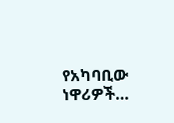የአካባቢው ነዋሪዎች…